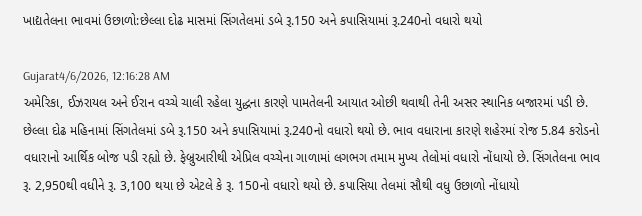ખાદ્યતેલના ભાવમાં ઉછાળો:છેલ્લા દોઢ માસમાં સિંગતેલમાં ડબે રૂ.150 અને કપાસિયામાં રૂ.240નો વધારો થયો

Gujarat4/6/2026, 12:16:28 AM
અમેરિકા, ઈઝરાયલ અને ઈરાન વચ્ચે ચાલી રહેલા યુદ્ધના કારણે પામતેલની આયાત ઓછી થવાથી તેની અસર સ્થાનિક બજારમાં પડી છે. છેલ્લા દોઢ મહિનામાં સિંગતેલમાં ડબે રૂ.150 અને કપાસિયામાં રૂ.240નો વધારો થયો છે. ભાવ વધારાના કારણે શહેરમાં રોજ 5.84 કરોડનો વધારાનો આર્થિક બોજ પડી રહ્યો છે. ફેબ્રુઆરીથી એપ્રિલ વચ્ચેના ગાળામાં લગભગ તમામ મુખ્ય તેલોમાં વધારો નોંધાયો છે. સિંગતેલના ભાવ રૂ. 2,950થી વધીને રૂ. 3,100 થયા છે એટલે કે રૂ. 150નો વધારો થયો છે. કપાસિયા તેલમાં સૌથી વધુ ઉછાળો નોંધાયો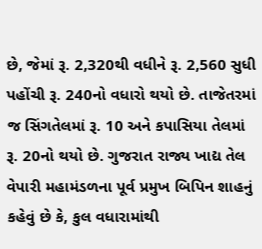છે, જેમાં રૂ. 2,320થી વધીને રૂ. 2,560 સુધી પહોંચી રૂ. 240નો વધારો થયો છે. તાજેતરમાં જ સિંગતેલમાં રૂ. 10 અને કપાસિયા તેલમાં રૂ. 20નો થયો છે. ગુજરાત રાજ્ય ખાદ્ય તેલ વેપારી મહામંડળના પૂર્વ પ્રમુખ બિપિન શાહનું કહેવું છે કે, કુલ વધારામાંથી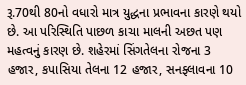રૂ.70થી 80નો વધારો માત્ર યુદ્ધના પ્રભાવના કારણે થયો છે. આ પરિસ્થિતિ પાછળ કાચા માલની અછત પણ મહત્વનું કારણ છે. શહેરમાં સિંગતેલના રોજના 3 હજાર, કપાસિયા તેલના 12 હજાર, સનફ્લાવના 10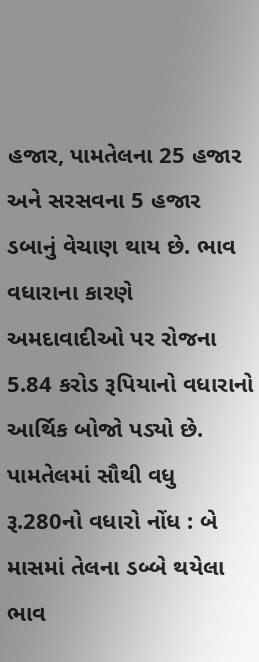હજાર, પામતેલના 25 હજાર અને સરસવના 5 હજાર ડબાનું વેચાણ થાય છે. ભાવ વધારાના કારણે અમદાવાદીઓ પર રોજના 5.84 કરોડ રૂપિયાનો વધારાનો આર્થિક બોજો પડ્યો છે. પામતેલમાં સૌથી વધુ રૂ.280નો વધારો નોંધ : બે માસમાં તેલના ડબ્બે થયેલા ભાવ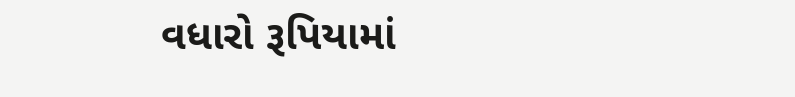વધારો રૂપિયામાં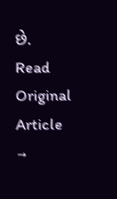છે.
Read Original Article →